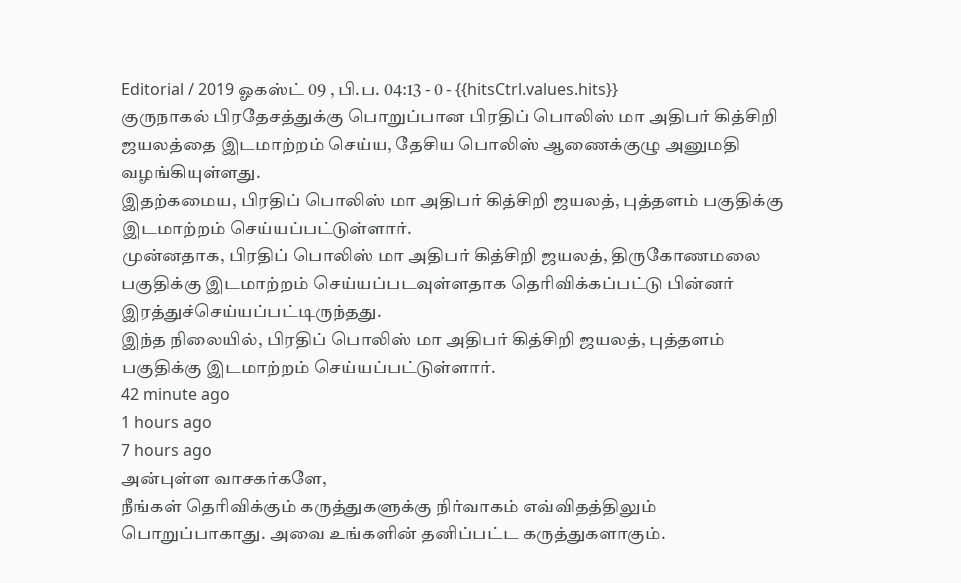Editorial / 2019 ஓகஸ்ட் 09 , பி.ப. 04:13 - 0 - {{hitsCtrl.values.hits}}
குருநாகல் பிரதேசத்துக்கு பொறுப்பான பிரதிப் பொலிஸ் மா அதிபர் கித்சிறி ஜயலத்தை இடமாற்றம் செய்ய, தேசிய பொலிஸ் ஆணைக்குழு அனுமதி வழங்கியுள்ளது.
இதற்கமைய, பிரதிப் பொலிஸ் மா அதிபர் கித்சிறி ஜயலத், புத்தளம் பகுதிக்கு இடமாற்றம் செய்யப்பட்டுள்ளார்.
முன்னதாக, பிரதிப் பொலிஸ் மா அதிபர் கித்சிறி ஜயலத், திருகோணமலை பகுதிக்கு இடமாற்றம் செய்யப்படவுள்ளதாக தெரிவிக்கப்பட்டு பின்னர் இரத்துச்செய்யப்பட்டிருந்தது.
இந்த நிலையில், பிரதிப் பொலிஸ் மா அதிபர் கித்சிறி ஜயலத், புத்தளம் பகுதிக்கு இடமாற்றம் செய்யப்பட்டுள்ளார்.
42 minute ago
1 hours ago
7 hours ago
அன்புள்ள வாசகர்களே,
நீங்கள் தெரிவிக்கும் கருத்துகளுக்கு நிர்வாகம் எவ்விதத்திலும் பொறுப்பாகாது. அவை உங்களின் தனிப்பட்ட கருத்துகளாகும்.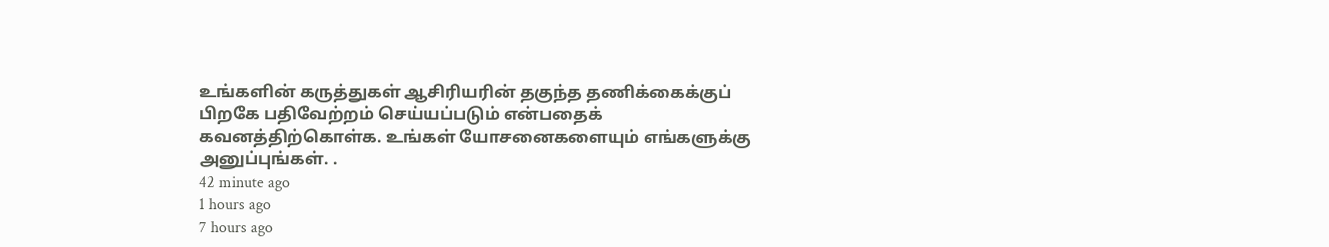உங்களின் கருத்துகள் ஆசிரியரின் தகுந்த தணிக்கைக்குப் பிறகே பதிவேற்றம் செய்யப்படும் என்பதைக் கவனத்திற்கொள்க. உங்கள் யோசனைகளையும் எங்களுக்கு அனுப்புங்கள். .
42 minute ago
1 hours ago
7 hours ago